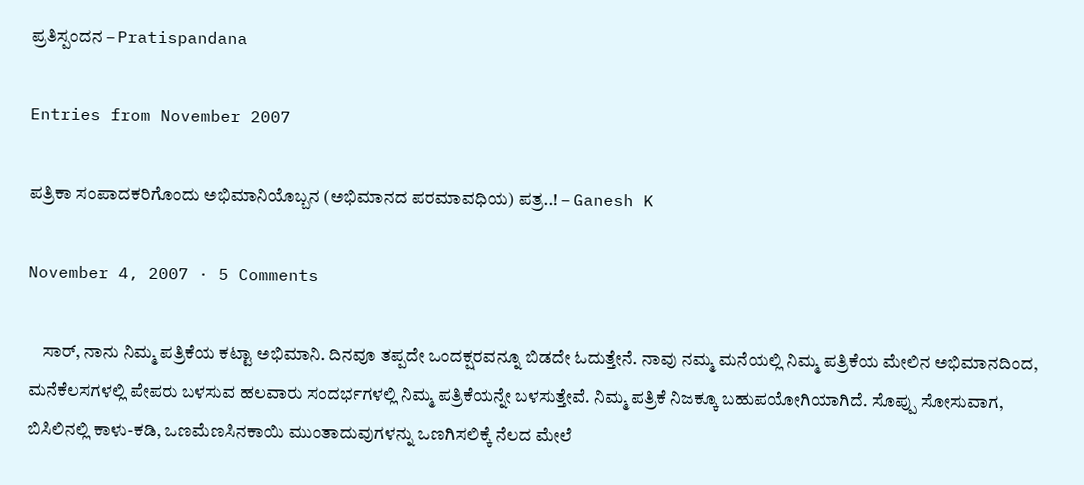ಪ್ರತಿಸ್ಪಂದನ – Pratispandana

Entries from November 2007

ಪತ್ರಿಕಾ ಸಂಪಾದಕರಿಗೊಂದು ಅಭಿಮಾನಿಯೊಬ್ಬನ (ಅಭಿಮಾನದ ಪರಮಾವಧಿಯ) ಪತ್ರ..! – Ganesh K

November 4, 2007 · 5 Comments

    ಸಾರ್, ನಾನು ನಿಮ್ಮ ಪತ್ರಿಕೆಯ ಕಟ್ಟಾ ಅಭಿಮಾನಿ. ದಿನವೂ ತಪ್ಪದೇ ಒಂದಕ್ಷರವನ್ನೂ ಬಿಡದೇ ಓದುತ್ತೇನೆ. ನಾವು ನಮ್ಮ ಮನೆಯಲ್ಲಿ ನಿಮ್ಮ ಪತ್ರಿಕೆಯ ಮೇಲಿನ ಅಭಿಮಾನದಿಂದ, ಮನೆಕೆಲಸಗಳಲ್ಲಿ ಪೇಪರು ಬಳಸುವ ಹಲವಾರು ಸಂದರ್ಭಗಳಲ್ಲಿ ನಿಮ್ಮ ಪತ್ರಿಕೆಯನ್ನೇ ಬಳಸುತ್ತೇವೆ. ನಿಮ್ಮ ಪತ್ರಿಕೆ ನಿಜಕ್ಕೂ ಬಹುಪಯೋಗಿಯಾಗಿದೆ. ಸೊಪ್ಪು ಸೋಸುವಾಗ, ಬಿಸಿಲಿನಲ್ಲಿ ಕಾಳು-ಕಡಿ, ಒಣಮೆಣಸಿನಕಾಯಿ ಮುಂತಾದುವುಗಳನ್ನು ಒಣಗಿಸಲಿಕ್ಕೆ ನೆಲದ ಮೇಲೆ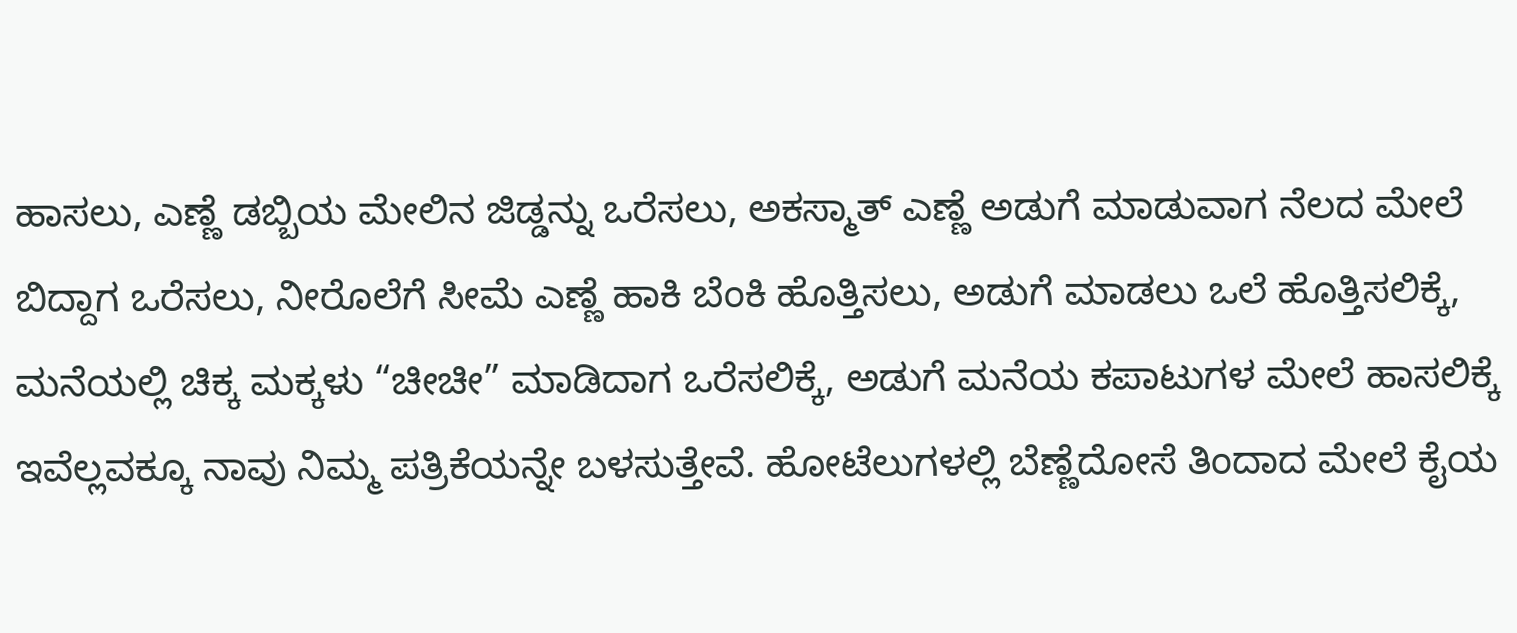ಹಾಸಲು, ಎಣ್ಣೆ ಡಬ್ಬಿಯ ಮೇಲಿನ ಜಿಡ್ಡನ್ನು ಒರೆಸಲು, ಅಕಸ್ಮಾತ್ ಎಣ್ಣೆ ಅಡುಗೆ ಮಾಡುವಾಗ ನೆಲದ ಮೇಲೆ ಬಿದ್ದಾಗ ಒರೆಸಲು, ನೀರೊಲೆಗೆ ಸೀಮೆ ಎಣ್ಣೆ ಹಾಕಿ ಬೆಂಕಿ ಹೊತ್ತಿಸಲು, ಅಡುಗೆ ಮಾಡಲು ಒಲೆ ಹೊತ್ತಿಸಲಿಕ್ಕೆ, ಮನೆಯಲ್ಲಿ ಚಿಕ್ಕ ಮಕ್ಕಳು “ಚೀಚೀ” ಮಾಡಿದಾಗ ಒರೆಸಲಿಕ್ಕೆ, ಅಡುಗೆ ಮನೆಯ ಕಪಾಟುಗಳ ಮೇಲೆ ಹಾಸಲಿಕ್ಕೆ ಇವೆಲ್ಲವಕ್ಕೂ ನಾವು ನಿಮ್ಮ ಪತ್ರಿಕೆಯನ್ನೇ ಬಳಸುತ್ತೇವೆ. ಹೋಟೆಲುಗಳಲ್ಲಿ ಬೆಣ್ಣೆದೋಸೆ ತಿಂದಾದ ಮೇಲೆ ಕೈಯ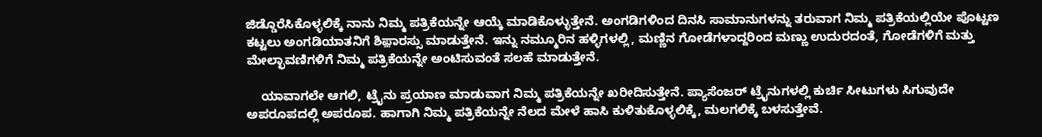ಜಿಡ್ಡೊರೆಸಿಕೊಳ್ಳಲಿಕ್ಕೆ ನಾನು ನಿಮ್ಮ ಪತ್ರಿಕೆಯನ್ನೇ ಆಯ್ಕೆ ಮಾಡಿಕೊಳ್ಳುತ್ತೇನೆ. ಅಂಗಡಿಗಳಿಂದ ದಿನಸಿ ಸಾಮಾನುಗಳನ್ನು ತರುವಾಗ ನಿಮ್ಮ ಪತ್ರಿಕೆಯಲ್ಲಿಯೇ ಪೊಟ್ಟಣ ಕಟ್ಟಲು ಅಂಗಡಿಯಾತನಿಗೆ ಶಿಫ಼ಾರಸ್ಸು ಮಾಡುತ್ತೇನೆ. ಇನ್ನು ನಮ್ಮೂರಿನ ಹಳ್ಳಿಗಳಲ್ಲಿ, ಮಣ್ಣಿನ ಗೋಡೆಗಳಾದ್ದರಿಂದ ಮಣ್ಣು ಉದುರದಂತೆ, ಗೋಡೆಗಳಿಗೆ ಮತ್ತು ಮೇಲ್ಛಾವಣಿಗಳಿಗೆ ನಿಮ್ಮ ಪತ್ರಿಕೆಯನ್ನೇ ಅಂಟಿಸುವಂತೆ ಸಲಹೆ ಮಾಡುತ್ತೇನೆ.

    ಯಾವಾಗಲೇ ಆಗಲಿ, ಟ್ರೈನು ಪ್ರಯಾಣ ಮಾಡುವಾಗ ನಿಮ್ಮ ಪತ್ರಿಕೆಯನ್ನೇ ಖರೀದಿಸುತ್ತೇನೆ. ಪ್ಯಾಸೆಂಜರ್ ಟ್ರೈನುಗಳಲ್ಲಿ ಕುರ್ಚಿ ಸೀಟುಗಳು ಸಿಗುವುದೇ ಅಪರೂಪದಲ್ಲಿ ಅಪರೂಪ. ಹಾಗಾಗಿ ನಿಮ್ಮ ಪತ್ರಿಕೆಯನ್ನೇ ನೆಲದ ಮೇಳೆ ಹಾಸಿ ಕುಳಿತುಕೊಳ್ಳಲಿಕ್ಕೆ, ಮಲಗಲಿಕ್ಕೆ ಬಳಸುತ್ತೇವೆ.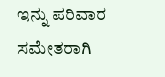ಇನ್ನು ಪರಿವಾರ ಸಮೇತರಾಗಿ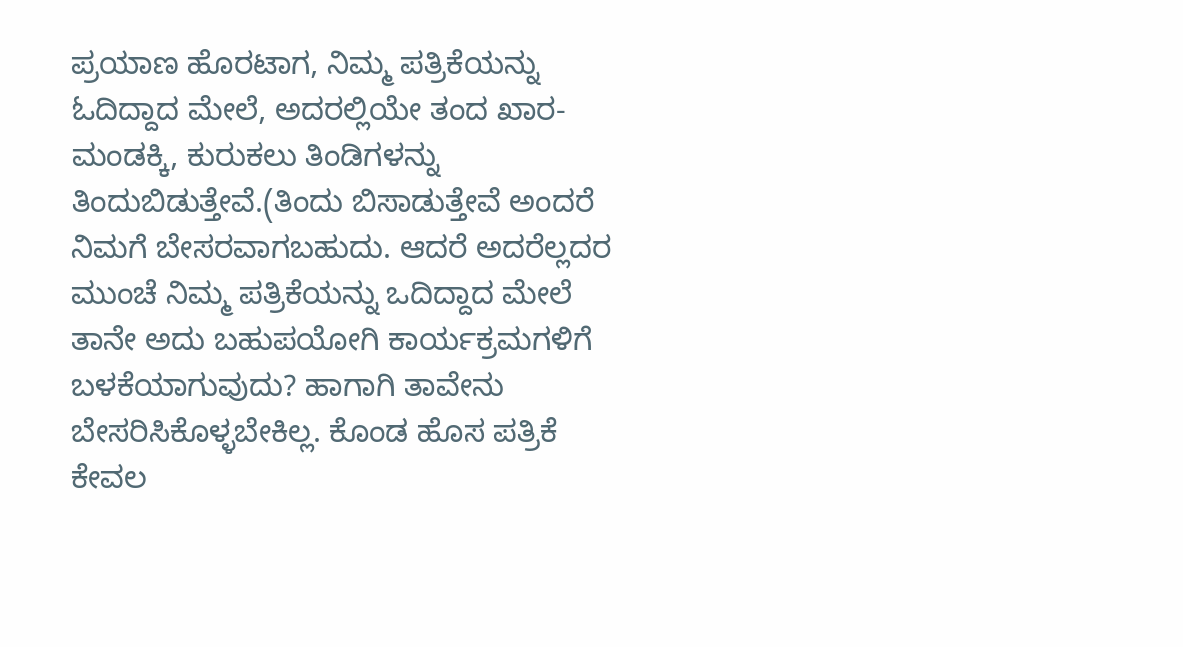ಪ್ರಯಾಣ ಹೊರಟಾಗ, ನಿಮ್ಮ ಪತ್ರಿಕೆಯನ್ನು ಓದಿದ್ದಾದ ಮೇಲೆ, ಅದರಲ್ಲಿಯೇ ತಂದ ಖಾರ-ಮಂಡಕ್ಕಿ, ಕುರುಕಲು ತಿಂಡಿಗಳನ್ನು ತಿಂದುಬಿಡುತ್ತೇವೆ.(ತಿಂದು ಬಿಸಾಡುತ್ತೇವೆ ಅಂದರೆ ನಿಮಗೆ ಬೇಸರವಾಗಬಹುದು. ಆದರೆ ಅದರೆಲ್ಲದರ ಮುಂಚೆ ನಿಮ್ಮ ಪತ್ರಿಕೆಯನ್ನು ಒದಿದ್ದಾದ ಮೇಲೆ ತಾನೇ ಅದು ಬಹುಪಯೋಗಿ ಕಾರ್ಯಕ್ರಮಗಳಿಗೆ ಬಳಕೆಯಾಗುವುದು? ಹಾಗಾಗಿ ತಾವೇನು ಬೇಸರಿಸಿಕೊಳ್ಳಬೇಕಿಲ್ಲ. ಕೊಂಡ ಹೊಸ ಪತ್ರಿಕೆ ಕೇವಲ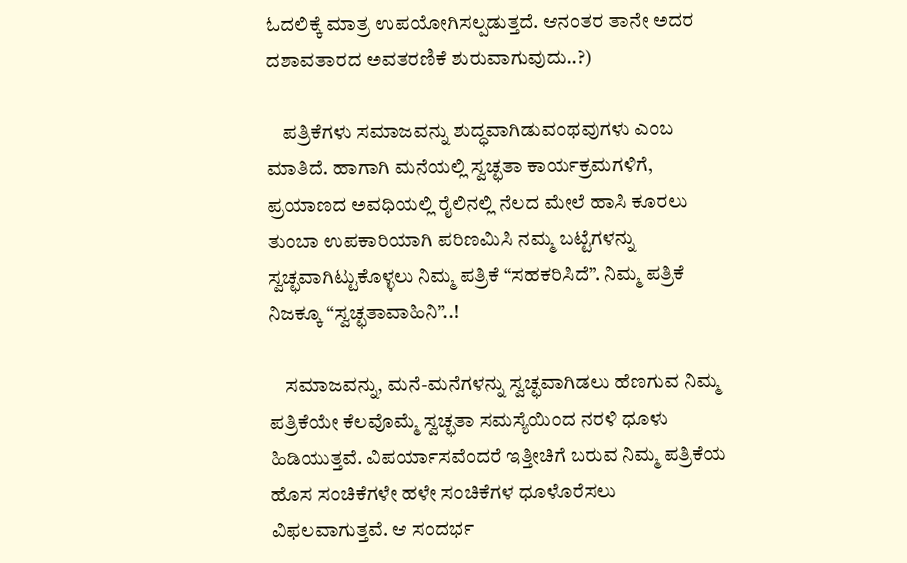ಓದಲಿಕ್ಕೆ ಮಾತ್ರ ಉಪಯೋಗಿಸಲ್ಪಡುತ್ತದೆ. ಆನಂತರ ತಾನೇ ಅದರ ದಶಾವತಾರದ ಅವತರಣಿಕೆ ಶುರುವಾಗುವುದು..?)

    ಪತ್ರಿಕೆಗಳು ಸಮಾಜವನ್ನು ಶುದ್ಧವಾಗಿಡುವಂಥವುಗಳು ಎಂಬ ಮಾತಿದೆ. ಹಾಗಾಗಿ ಮನೆಯಲ್ಲಿ ಸ್ವಚ್ಛತಾ ಕಾರ್ಯಕ್ರಮಗಳಿಗೆ, ಪ್ರಯಾಣದ ಅವಧಿಯಲ್ಲಿ ರೈಲಿನಲ್ಲಿ ನೆಲದ ಮೇಲೆ ಹಾಸಿ ಕೂರಲು ತುಂಬಾ ಉಪಕಾರಿಯಾಗಿ ಪರಿಣಮಿಸಿ ನಮ್ಮ ಬಟ್ಟೆಗಳನ್ನು ಸ್ವಚ್ಛವಾಗಿಟ್ಟುಕೊಳ್ಳಲು ನಿಮ್ಮ ಪತ್ರಿಕೆ “ಸಹಕರಿಸಿದೆ”. ನಿಮ್ಮ ಪತ್ರಿಕೆ ನಿಜಕ್ಕೂ “ಸ್ವಚ್ಛತಾವಾಹಿನಿ”..!

    ಸಮಾಜವನ್ನು, ಮನೆ-ಮನೆಗಳನ್ನು ಸ್ವಚ್ಛವಾಗಿಡಲು ಹೆಣಗುವ ನಿಮ್ಮ ಪತ್ರಿಕೆಯೇ ಕೆಲವೊಮ್ಮೆ ಸ್ವಚ್ಛತಾ ಸಮಸ್ಯೆಯಿಂದ ನರಳಿ ಧೂಳು ಹಿಡಿಯುತ್ತವೆ. ವಿಪರ್ಯಾಸವೆಂದರೆ ಇತ್ತೀಚಿಗೆ ಬರುವ ನಿಮ್ಮ ಪತ್ರಿಕೆಯ ಹೊಸ ಸಂಚಿಕೆಗಳೇ ಹಳೇ ಸಂಚಿಕೆಗಳ ಧೂಳೊರೆಸಲು ವಿಫಲವಾಗುತ್ತವೆ. ಆ ಸಂದರ್ಭ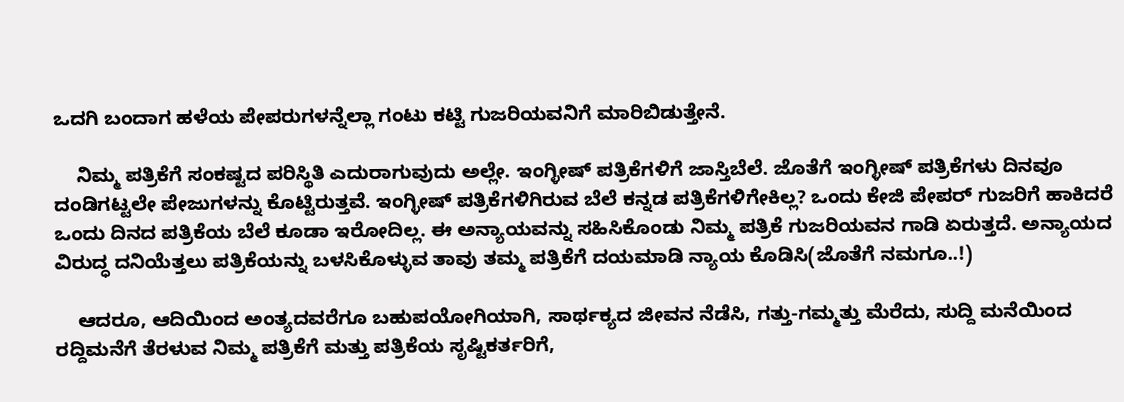ಒದಗಿ ಬಂದಾಗ ಹಳೆಯ ಪೇಪರುಗಳನ್ನೆಲ್ಲಾ ಗಂಟು ಕಟ್ಟಿ ಗುಜರಿಯವನಿಗೆ ಮಾರಿಬಿಡುತ್ತೇನೆ.

    ನಿಮ್ಮ ಪತ್ರಿಕೆಗೆ ಸಂಕಷ್ಟದ ಪರಿಸ್ಥಿತಿ ಎದುರಾಗುವುದು ಅಲ್ಲೇ. ಇಂಗ್ಳೀಷ್ ಪತ್ರಿಕೆಗಳಿಗೆ ಜಾಸ್ತಿಬೆಲೆ. ಜೊತೆಗೆ ಇಂಗ್ಳೀಷ್ ಪತ್ರಿಕೆಗಳು ದಿನವೂ ದಂಡಿಗಟ್ಟಲೇ ಪೇಜುಗಳನ್ನು ಕೊಟ್ಟಿರುತ್ತವೆ. ಇಂಗ್ಳೀಷ್ ಪತ್ರಿಕೆಗಳಿಗಿರುವ ಬೆಲೆ ಕನ್ನಡ ಪತ್ರಿಕೆಗಳಿಗೇಕಿಲ್ಲ? ಒಂದು ಕೇಜಿ ಪೇಪರ್ ಗುಜರಿಗೆ ಹಾಕಿದರೆ ಒಂದು ದಿನದ ಪತ್ರಿಕೆಯ ಬೆಲೆ ಕೂಡಾ ಇರೋದಿಲ್ಲ. ಈ ಅನ್ಯಾಯವನ್ನು ಸಹಿಸಿಕೊಂಡು ನಿಮ್ಮ ಪತ್ರಿಕೆ ಗುಜರಿಯವನ ಗಾಡಿ ಏರುತ್ತದೆ. ಅನ್ಯಾಯದ ವಿರುದ್ಧ ದನಿಯೆತ್ತಲು ಪತ್ರಿಕೆಯನ್ನು ಬಳಸಿಕೊಳ್ಳುವ ತಾವು ತಮ್ಮ ಪತ್ರಿಕೆಗೆ ದಯಮಾಡಿ ನ್ಯಾಯ ಕೊಡಿಸಿ(ಜೊತೆಗೆ ನಮಗೂ..!)

    ಆದರೂ, ಆದಿಯಿಂದ ಅಂತ್ಯದವರೆಗೂ ಬಹುಪಯೋಗಿಯಾಗಿ, ಸಾರ್ಥಕ್ಯದ ಜೀವನ ನೆಡೆಸಿ, ಗತ್ತು-ಗಮ್ಮತ್ತು ಮೆರೆದು, ಸುದ್ದಿ ಮನೆಯಿಂದ ರದ್ದಿಮನೆಗೆ ತೆರಳುವ ನಿಮ್ಮ ಪತ್ರಿಕೆಗೆ ಮತ್ತು ಪತ್ರಿಕೆಯ ಸೃಷ್ಟಿಕರ್ತರಿಗೆ,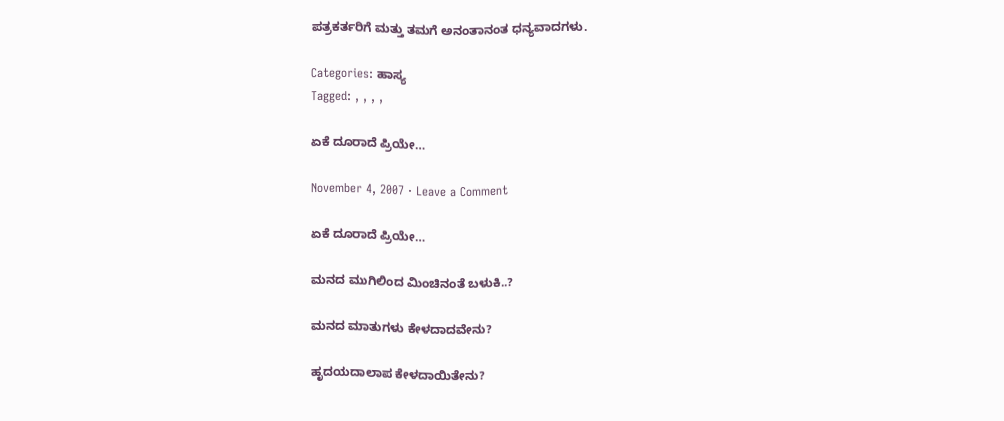ಪತ್ರಕರ್ತರಿಗೆ ಮತ್ತು ತಮಗೆ ಅನಂತಾನಂತ ಧನ್ಯವಾದಗಳು.

Categories: ಹಾಸ್ಯ
Tagged: , , , ,

ಏಕೆ ದೂರಾದೆ ಪ್ರಿಯೇ…

November 4, 2007 · Leave a Comment

ಏಕೆ ದೂರಾದೆ ಪ್ರಿಯೇ…

ಮನದ ಮುಗಿಲಿಂದ ಮಿಂಚಿನಂತೆ ಬಳುಕಿ..?

ಮನದ ಮಾತುಗಳು ಕೇಳದಾದವೇನು?

ಹೃದಯದಾಲಾಪ ಕೇಳದಾಯಿತೇನು?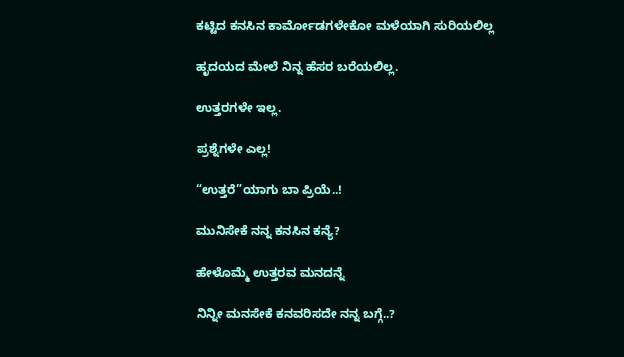ಕಟ್ಟಿದ ಕನಸಿನ ಕಾರ್ಮೋಡಗಳೇಕೋ ಮಳೆಯಾಗಿ ಸುರಿಯಲಿಲ್ಲ

ಹೃದಯದ ಮೇಲೆ ನಿನ್ನ ಹೆಸರ ಬರೆಯಲಿಲ್ಲ.

ಉತ್ತರಗಳೇ ಇಲ್ಲ.

ಪ್ರಶ್ನೆಗಳೇ ಎಲ್ಲ!

“ಉತ್ತರೆ”ಯಾಗು ಬಾ ಪ್ರಿಯೆ..!

ಮುನಿಸೇಕೆ ನನ್ನ ಕನಸಿನ ಕನ್ಯೆ?

ಹೇಳೊಮ್ಮೆ ಉತ್ತರವ ಮನದನ್ನೆ

ನಿನ್ನೀ ಮನಸೇಕೆ ಕನವರಿಸದೇ ನನ್ನ ಬಗ್ಗೆ..?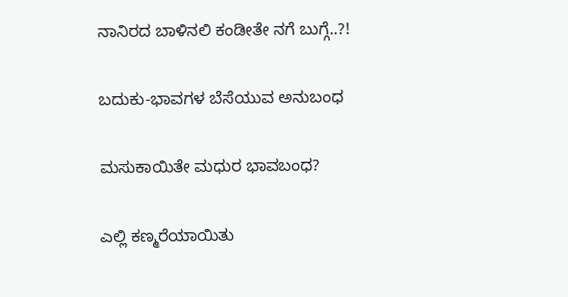ನಾನಿರದ ಬಾಳಿನಲಿ ಕಂಡೀತೇ ನಗೆ ಬುಗ್ಗೆ..?!

ಬದುಕು-ಭಾವಗಳ ಬೆಸೆಯುವ ಅನುಬಂಧ

ಮಸುಕಾಯಿತೇ ಮಧುರ ಭಾವಬಂಧ?

ಎಲ್ಲಿ ಕಣ್ಮರೆಯಾಯಿತು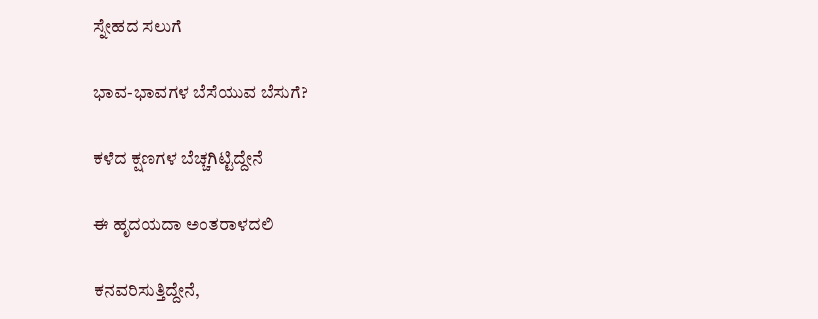ಸ್ನೇಹದ ಸಲುಗೆ

ಭಾವ-ಭಾವಗಳ ಬೆಸೆಯುವ ಬೆಸುಗೆ?

ಕಳೆದ ಕ್ಷಣಗಳ ಬೆಚ್ಚಗಿಟ್ಟಿದ್ದೇನೆ

ಈ ಹೃದಯದಾ ಅಂತರಾಳದಲಿ

ಕನವರಿಸುತ್ತಿದ್ದೇನೆ,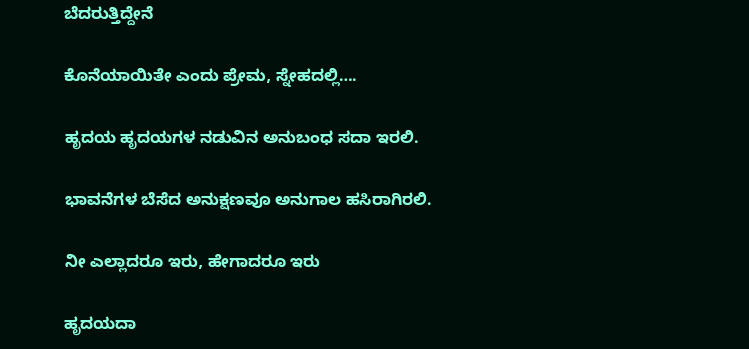ಬೆದರುತ್ತಿದ್ದೇನೆ

ಕೊನೆಯಾಯಿತೇ ಎಂದು ಪ್ರೇಮ, ಸ್ನೇಹದಲ್ಲಿ….

ಹೃದಯ ಹೃದಯಗಳ ನಡುವಿನ ಅನುಬಂಧ ಸದಾ ಇರಲಿ.

ಭಾವನೆಗಳ ಬೆಸೆದ ಅನುಕ್ಷಣವೂ ಅನುಗಾಲ ಹಸಿರಾಗಿರಲಿ.

ನೀ ಎಲ್ಲಾದರೂ ಇರು, ಹೇಗಾದರೂ ಇರು

ಹೃದಯದಾ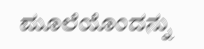ಮೂಲೆಯೊಂದನ್ನು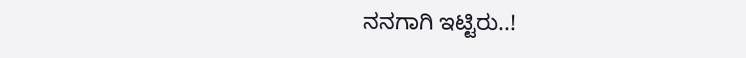ನನಗಾಗಿ ಇಟ್ಟಿರು..!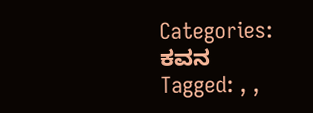Categories: ಕವನ
Tagged: , ,